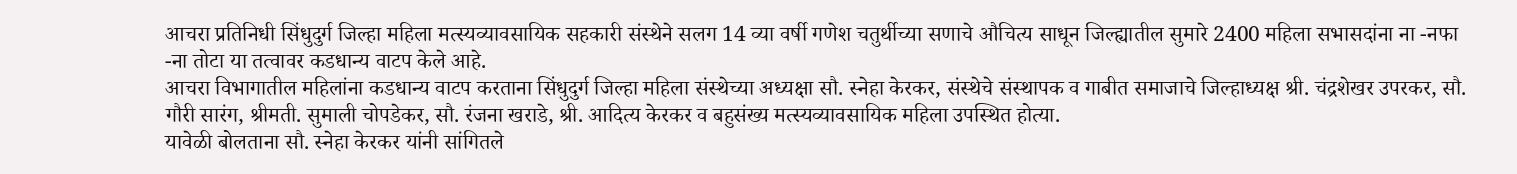आचरा प्रतिनिधी सिंधुदुर्ग जिल्हा महिला मत्स्यव्यावसायिक सहकारी संस्थेने सलग 14 व्या वर्षी गणेश चतुर्थीच्या सणाचे औचित्य साधून जिल्ह्यातील सुमारे 2400 महिला सभासदांना ना -नफा -ना तोटा या तत्वावर कडधान्य वाटप केले आहे.
आचरा विभागातील महिलांना कडधान्य वाटप करताना सिंधुदुर्ग जिल्हा महिला संस्थेच्या अध्यक्षा सौ. स्नेहा केरकर, संस्थेचे संस्थापक व गाबीत समाजाचे जिल्हाध्यक्ष श्री. चंद्रशेखर उपरकर, सौ. गौरी सारंग, श्रीमती. सुमाली चोपडेकर, सौ. रंजना खराडे, श्री. आदित्य केरकर व बहुसंख्य मत्स्यव्यावसायिक महिला उपस्थित होत्या.
यावेळी बोलताना सौ. स्नेहा केरकर यांनी सांगितले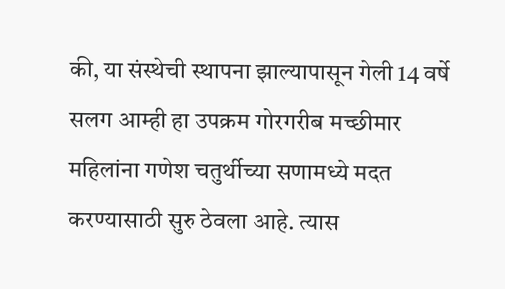की, या संस्थेची स्थापना झाल्यापासून गेली 14 वर्षे सलग आम्ही हा उपक्रम गोरगरीब मच्छीमार महिलांना गणेश चतुर्थीच्या सणामध्ये मदत करण्यासाठी सुरु ठेवला आहे. त्यास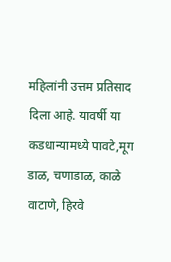महिलांनी उत्तम प्रतिसाद दिला आहे. यावर्षी या कडधान्यामध्ये पावटे,मूग डाळ, चणाडाळ, काळे वाटाणे, हिरवे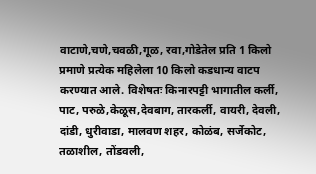वाटाणे,चणे,चवळी,गूळ, रवा,गोडेतेल प्रति 1 किलो प्रमाणे प्रत्येक महिलेला 10 किलो कडधान्य वाटप करण्यात आले. विशेषतः किनारपट्टी भागातील कर्ली, पाट, परुळे,केळूस,देवबाग, तारकर्ली, वायरी, देवली, दांडी, धुरीवाडा, मालवण शहर, कोळंब, सर्जेकोट, तळाशील, तोंडवली,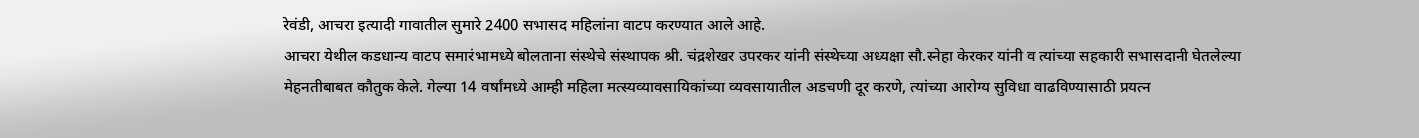रेवंडी, आचरा इत्यादी गावातील सुमारे 2400 सभासद महिलांना वाटप करण्यात आले आहे.
आचरा येथील कडधान्य वाटप समारंभामध्ये बोलताना संस्थेचे संस्थापक श्री. चंद्रशेखर उपरकर यांनी संस्थेच्या अध्यक्षा सौ.स्नेहा केरकर यांनी व त्यांच्या सहकारी सभासदानी घेतलेल्या मेहनतीबाबत कौतुक केले. गेल्या 14 वर्षांमध्ये आम्ही महिला मत्स्यव्यावसायिकांच्या व्यवसायातील अडचणी दूर करणे, त्यांच्या आरोग्य सुविधा वाढविण्यासाठी प्रयत्न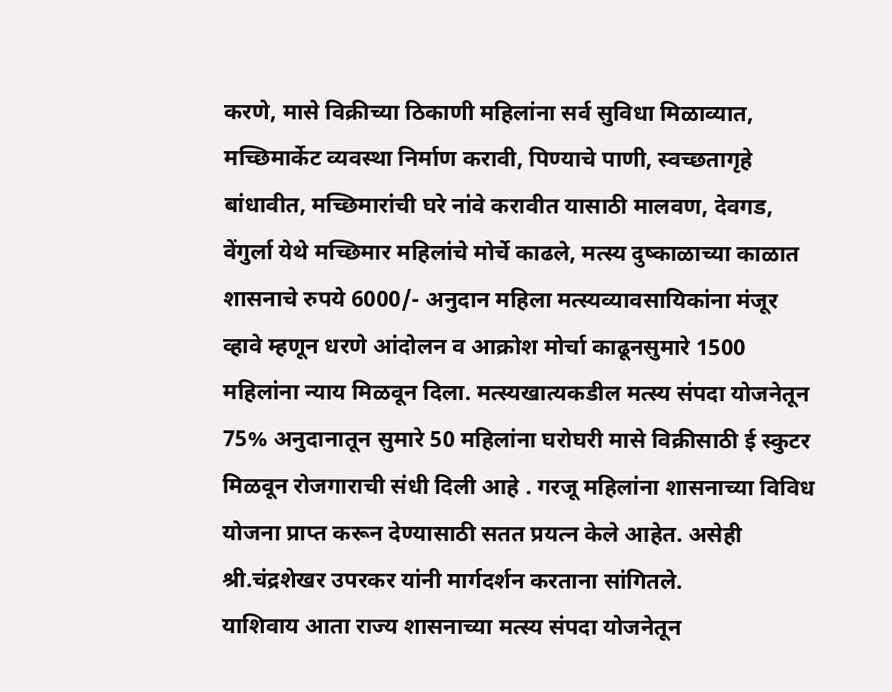करणे, मासे विक्रीच्या ठिकाणी महिलांना सर्व सुविधा मिळाव्यात, मच्छिमार्केट व्यवस्था निर्माण करावी, पिण्याचे पाणी, स्वच्छतागृहे बांधावीत, मच्छिमारांची घरे नांवे करावीत यासाठी मालवण, देवगड, वेंगुर्ला येथे मच्छिमार महिलांचे मोर्चे काढले, मत्स्य दुष्काळाच्या काळात शासनाचे रुपये 6000/- अनुदान महिला मत्स्यव्यावसायिकांना मंजूर व्हावे म्हणून धरणे आंदोलन व आक्रोश मोर्चा काढूनसुमारे 1500 महिलांना न्याय मिळवून दिला. मत्स्यखात्यकडील मत्स्य संपदा योजनेतून 75% अनुदानातून सुमारे 50 महिलांना घरोघरी मासे विक्रीसाठी ई स्कुटर मिळवून रोजगाराची संधी दिली आहे . गरजू महिलांना शासनाच्या विविध योजना प्राप्त करून देण्यासाठी सतत प्रयत्न केले आहेत. असेही श्री.चंद्रशेखर उपरकर यांनी मार्गदर्शन करताना सांगितले.
याशिवाय आता राज्य शासनाच्या मत्स्य संपदा योजनेतून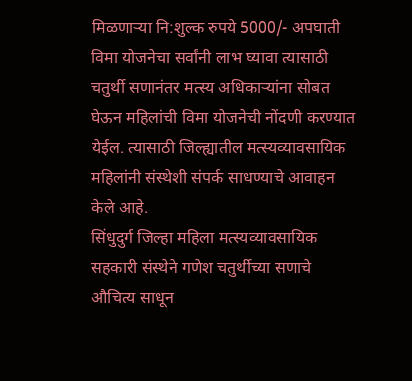मिळणाऱ्या नि:शुल्क रुपये 5000/- अपघाती विमा योजनेचा सर्वांनी लाभ घ्यावा त्यासाठी चतुर्थी सणानंतर मत्स्य अधिकाऱ्यांना सोबत घेऊन महिलांची विमा योजनेची नोंदणी करण्यात येईल. त्यासाठी जिल्ह्यातील मत्स्यव्यावसायिक महिलांनी संस्थेशी संपर्क साधण्याचे आवाहन केले आहे.
सिंधुदुर्ग जिल्हा महिला मत्स्यव्यावसायिक सहकारी संस्थेने गणेश चतुर्थीच्या सणाचे औचित्य साधून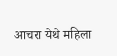आचरा येथे महिला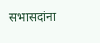सभासदांना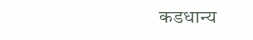कडधान्य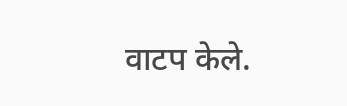वाटप केले.